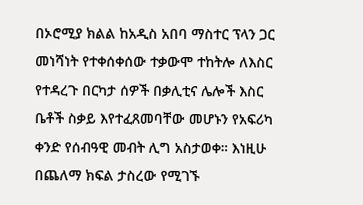በኦሮሚያ ክልል ከአዲስ አበባ ማስተር ፕላን ጋር መነሻነት የተቀሰቀሰው ተቃውሞ ተከትሎ ለእስር የተዳረጉ በርካታ ሰዎች በቃሊቲና ሌሎች እስር ቤቶች ስቃይ እየተፈጸመባቸው መሆኑን የአፍሪካ ቀንድ የሰብዓዊ መብት ሊግ አስታወቀ። እነዚሁ በጨለማ ክፍል ታስረው የሚገኙ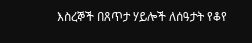እስረኞች በጸጥታ ሃይሎች ለሰዓታት የቆየ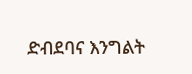ድብደባና እንግልት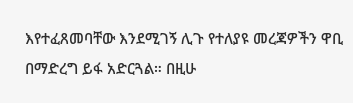እየተፈጸመባቸው እንደሚገኝ ሊጉ የተለያዩ መረጃዎችን ዋቢ በማድረግ ይፋ አድርጓል። በዚሁ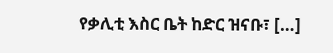የቃሊቲ እስር ቤት ከድር ዝናቡ፣ […]